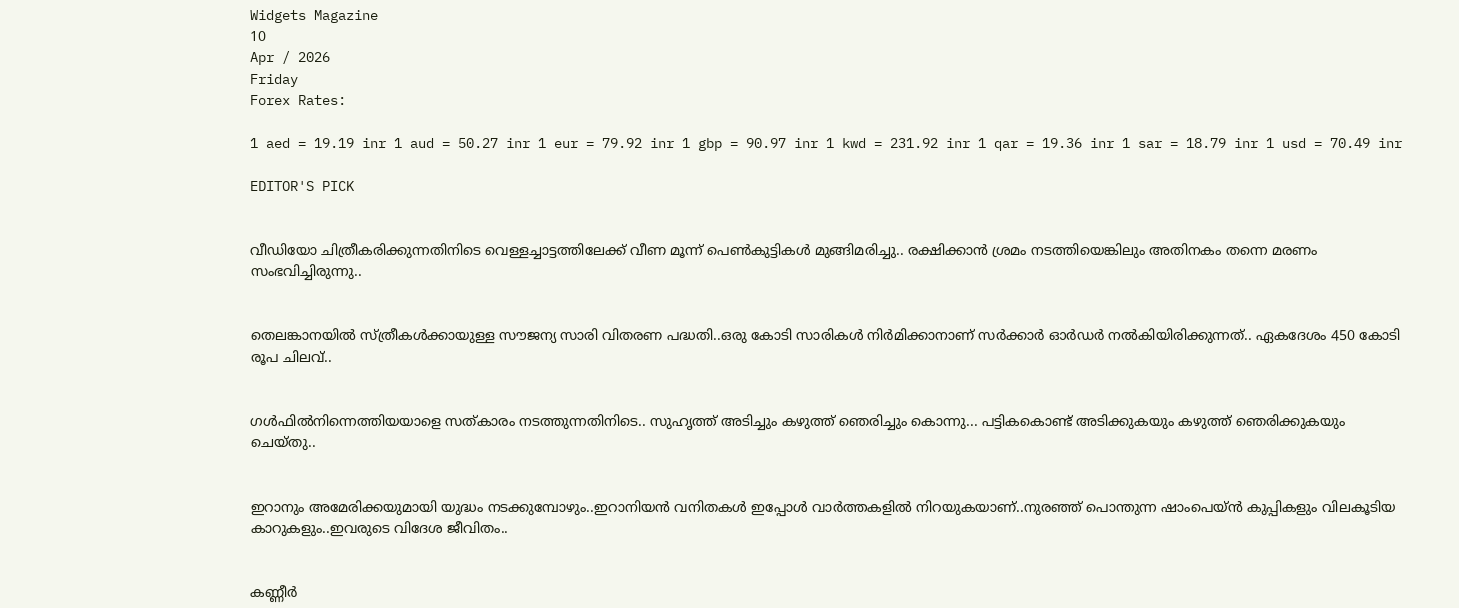Widgets Magazine
10
Apr / 2026
Friday
Forex Rates:

1 aed = 19.19 inr 1 aud = 50.27 inr 1 eur = 79.92 inr 1 gbp = 90.97 inr 1 kwd = 231.92 inr 1 qar = 19.36 inr 1 sar = 18.79 inr 1 usd = 70.49 inr

EDITOR'S PICK


വീഡിയോ ചിത്രീകരിക്കുന്നതിനിടെ വെള്ളച്ചാട്ടത്തിലേക്ക് വീണ മൂന്ന് പെൺകുട്ടികൾ മുങ്ങിമരിച്ചു.. രക്ഷിക്കാൻ ശ്രമം നടത്തിയെങ്കിലും അതിനകം തന്നെ മരണം സംഭവിച്ചിരുന്നു..


തെലങ്കാനയിൽ സ്‌ത്രീകൾക്കായുള്ള സൗജന്യ സാരി വിതരണ പദ്ധതി..ഒരു കോടി സാരികൾ നിർമിക്കാനാണ് സർക്കാർ ഓർഡർ നൽകിയിരിക്കുന്നത്.. ഏകദേശം 450 കോടി രൂപ ചിലവ്..


ഗൾഫിൽനിന്നെത്തിയയാളെ സത്‌കാരം നടത്തുന്നതിനിടെ.. സുഹൃത്ത് അടിച്ചും കഴുത്ത് ഞെരിച്ചും കൊന്നു... പട്ടികകൊണ്ട് അടിക്കുകയും കഴുത്ത് ഞെരിക്കുകയും ചെയ്തു..


ഇറാനും അമേരിക്കയുമായി യുദ്ധം നടക്കുമ്പോഴും..ഇറാനിയൻ വനിതകൾ ഇപ്പോൾ വാർത്തകളിൽ നിറയുകയാണ്..നുരഞ്ഞ് പൊന്തുന്ന ഷാംപെയ്ൻ കുപ്പികളും വിലകൂടിയ കാറുകളും..ഇവരുടെ വിദേശ ജീവിതം..


കണ്ണീര്‍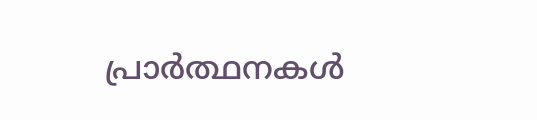പ്രാര്‍ത്ഥനകള്‍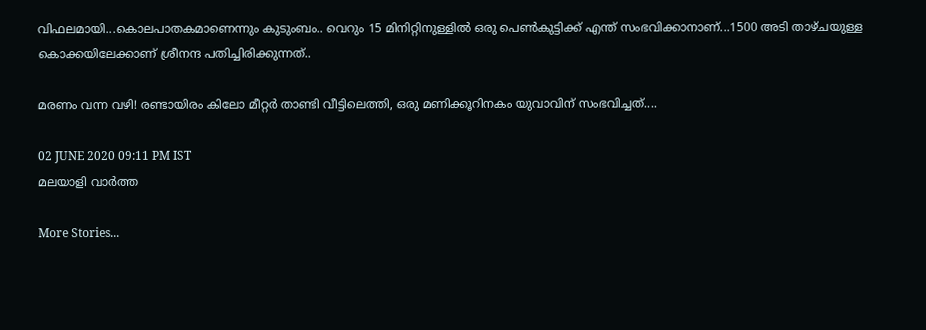വിഫലമായി...കൊലപാതകമാണെന്നും കുടുംബം.. വെറും 15 മിനിറ്റിനുള്ളില്‍ ഒരു പെണ്‍കുട്ടിക്ക് എന്ത് സംഭവിക്കാനാണ്...1500 അടി താഴ്ചയുള്ള കൊക്കയിലേക്കാണ് ശ്രീനന്ദ പതിച്ചിരിക്കുന്നത്..

മരണം വന്ന വഴി! രണ്ടായിരം കിലോ മീറ്റര്‍ താണ്ടി വീട്ടിലെത്തി, ഒരു മണിക്കൂറിനകം യുവാവിന് സംഭവിച്ചത്....

02 JUNE 2020 09:11 PM IST
മലയാളി വാര്‍ത്ത

More Stories...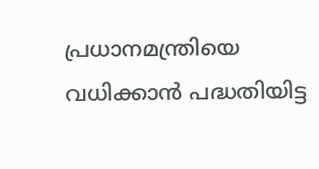പ്രധാനമന്ത്രിയെ വധിക്കാന്‍ പദ്ധതിയിട്ട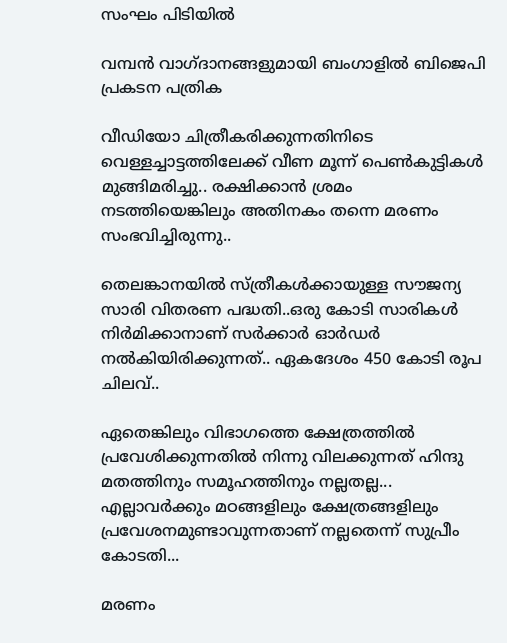സംഘം പിടിയില്‍

വമ്പന്‍ വാഗ്ദാനങ്ങളുമായി ബംഗാളില്‍ ബിജെപി പ്രകടന പത്രിക

വീഡിയോ ചിത്രീകരിക്കുന്നതിനിടെ വെള്ളച്ചാട്ടത്തിലേക്ക് വീണ മൂന്ന് പെൺകുട്ടികൾ മുങ്ങിമരിച്ചു.. രക്ഷിക്കാൻ ശ്രമം നടത്തിയെങ്കിലും അതിനകം തന്നെ മരണം സംഭവിച്ചിരുന്നു..

തെലങ്കാനയിൽ സ്‌ത്രീകൾക്കായുള്ള സൗജന്യ സാരി വിതരണ പദ്ധതി..ഒരു കോടി സാരികൾ നിർമിക്കാനാണ് സർക്കാർ ഓർഡർ നൽകിയിരിക്കുന്നത്.. ഏകദേശം 450 കോടി രൂപ ചിലവ്..

ഏതെങ്കിലും വിഭാഗത്തെ ക്ഷേത്രത്തിൽ പ്രവേശിക്കുന്നതിൽ നിന്നു വിലക്കുന്നത് ഹിന്ദു മതത്തിനും സമൂഹത്തിനും നല്ലതല്ല... എല്ലാവർക്കും മഠങ്ങളിലും ക്ഷേത്രങ്ങളിലും പ്രവേശനമുണ്ടാവുന്നതാണ് നല്ലതെന്ന് സുപ്രീം കോടതി...

മരണം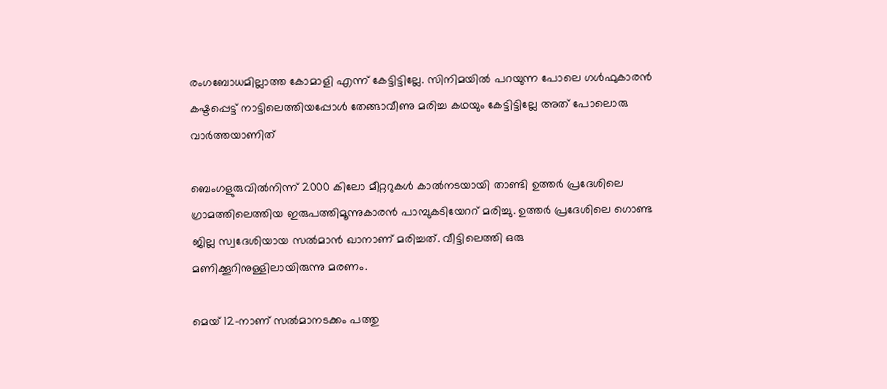രംഗബോധമില്ലാത്ത കോമാളി എന്ന് കേട്ടിട്ടില്ലേ. സിനിമയിൽ പറയുന്ന പോലെ ഗൾഫുകാരൻ കഷ്ടപ്പെട്ട് നാട്ടിലെത്തിയപ്പോൾ തേങ്ങാവീണു മരിച്ച കഥയും കേട്ടിട്ടില്ലേ അത് പോലൊരു വാർത്തയാണിത്

ബെംഗളുരുവില്‍നിന്ന് 2000 കിലോ മീറ്ററുകള്‍ കാല്‍നടയായി താണ്ടി ഉത്തര്‍ പ്രദേശിലെ ഗ്രാമത്തിലെത്തിയ ഇരുപത്തിമൂന്നുകാരന്‍ പാമ്പുകടിയേററ് മരിച്ചു. ഉത്തര്‍ പ്രദേശിലെ ഗൊണ്ട ജില്ല സ്വദേശിയായ സല്‍മാന്‍ ഖാനാണ് മരിച്ചത്. വീട്ടിലെത്തി ഒരു മണിക്കൂറിനുള്ളിലായിരുന്നു മരണം.

മെയ് 12-നാണ് സല്‍മാനടക്കം പത്തു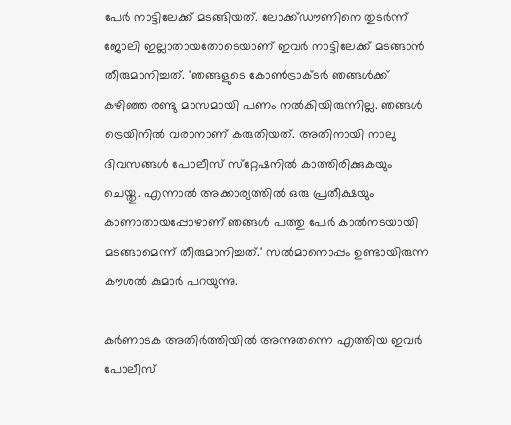പേര്‍ നാട്ടിലേക്ക് മടങ്ങിയത്. ലോക്ക്ഡൗണിനെ തുടര്‍ന്ന് ജോലി ഇല്ലാതായതോടെയാണ് ഇവര്‍ നാട്ടിലേക്ക് മടങ്ങാന്‍ തീരുമാനിച്ചത്. 'ഞങ്ങളുടെ കോണ്‍ട്രാക്ടര്‍ ഞങ്ങള്‍ക്ക് കഴിഞ്ഞ രണ്ടു മാസമായി പണം നല്‍കിയിരുന്നില്ല. ഞങ്ങള്‍ ട്രെയിനില്‍ വരാനാണ് കരുതിയത്. അതിനായി നാലു ദിവസങ്ങള്‍ പോലീസ് സ്‌റ്റേഷനില്‍ കാത്തിരിക്കുകയും ചെയ്തു. എന്നാല്‍ അക്കാര്യത്തില്‍ ഒരു പ്രതീക്ഷയും കാണാതായപ്പോഴാണ് ഞങ്ങള്‍ പത്തു പേര്‍ കാല്‍നടയായി മടങ്ങാമെന്ന് തീരുമാനിച്ചത്.' സല്‍മാനൊപ്പം ഉണ്ടായിരുന്ന കൗശല്‍ കുമാര്‍ പറയുന്നു.

കര്‍ണാടക അതിര്‍ത്തിയില്‍ അന്നുതന്നെ എത്തിയ ഇവര്‍ പോലീസ്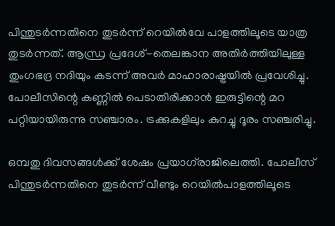പിന്തുടര്‍ന്നതിനെ തുടര്‍ന്ന് റെയില്‍വേ പാളത്തിലൂടെ യാത്ര തുടര്‍ന്നത്. ആന്ധ്ര പ്രദേശ്-തെലങ്കാന അതിര്‍ത്തിയിലുള്ള തുംഗഭദ്ര നദിയും കടന്ന് അവര്‍ മാഹാരാഷ്ട്രയില്‍ പ്രവേശിച്ചു. പോലീസിന്റെ കണ്ണില്‍ പെടാതിരിക്കാന്‍ ഇരുട്ടിന്റെ മറ പറ്റിയായിരുന്നു സഞ്ചാരം. ട്രക്കുകളിലും കുറച്ചു ദൂരം സഞ്ചരിച്ചു.

ഒമ്പതു ദിവസങ്ങള്‍ക്ക് ശേഷം പ്രയാഗ്‌രാജിലെത്തി. പോലീസ് പിന്തുടര്‍ന്നതിനെ തുടര്‍ന്ന് വീണ്ടും റെയില്‍പാളത്തിലൂടെ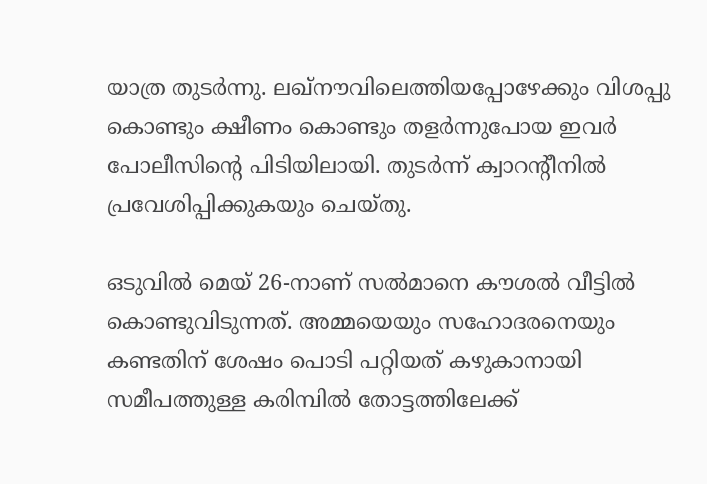യാത്ര തുടര്‍ന്നു. ലഖ്‌നൗവിലെത്തിയപ്പോഴേക്കും വിശപ്പു കൊണ്ടും ക്ഷീണം കൊണ്ടും തളര്‍ന്നുപോയ ഇവര്‍ പോലീസിന്റെ പിടിയിലായി. തുടര്‍ന്ന് ക്വാറന്റീനില്‍ പ്രവേശിപ്പിക്കുകയും ചെയ്തു.

ഒടുവില്‍ മെയ് 26-നാണ് സല്‍മാനെ കൗശല്‍ വീട്ടില്‍ കൊണ്ടുവിടുന്നത്. അമ്മയെയും സഹോദരനെയും കണ്ടതിന് ശേഷം പൊടി പറ്റിയത് കഴുകാനായി സമീപത്തുള്ള കരിമ്പില്‍ തോട്ടത്തിലേക്ക്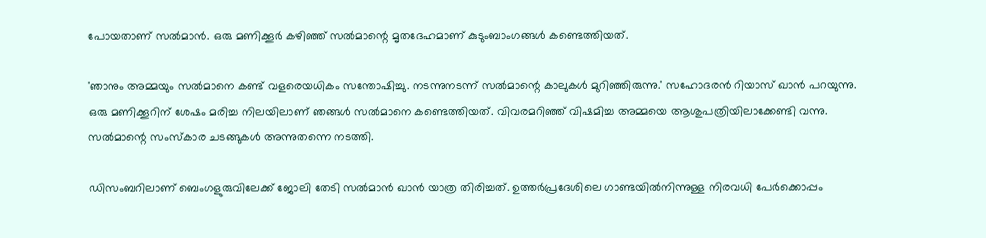പോയതാണ് സല്‍മാന്‍. ഒരു മണിക്കൂര്‍ കഴിഞ്ഞ് സല്‍മാന്റെ മൃതദേഹമാണ് കുടുംബാംഗങ്ങള്‍ കണ്ടെത്തിയത്.

'ഞാനും അമ്മയും സല്‍മാനെ കണ്ട് വളരെയധികം സന്തോഷിച്ചു. നടന്നുനടന്ന് സല്‍മാന്റെ കാലുകള്‍ മുറിഞ്ഞിരുന്നു.' സഹോദരന്‍ റിയാസ് ഖാന്‍ പറയുന്നു. ഒരു മണിക്കൂറിന് ശേഷം മരിച്ച നിലയിലാണ് ഞങ്ങള്‍ സല്‍മാനെ കണ്ടെത്തിയത്. വിവരമറിഞ്ഞ് വിഷമിച്ച അമ്മയെ ആശുപത്രിയിലാക്കേണ്ടി വന്നു. സല്‍മാന്റെ സംസ്‌കാര ചടങ്ങുകള്‍ അന്നുതന്നെ നടത്തി.

ഡിസംബറിലാണ് ബെംഗളുരുവിലേക്ക് ജോലി തേടി സല്‍മാന്‍ ഖാന്‍ യാത്ര തിരിച്ചത്. ഉത്തര്‍പ്രദേശിലെ ഗാണ്ടയില്‍നിന്നുള്ള നിരവധി പേര്‍ക്കൊപ്പം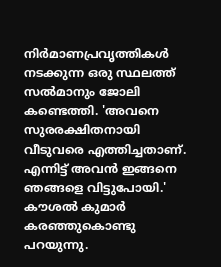നിര്‍മാണപ്രവൃത്തികള്‍ നടക്കുന്ന ഒരു സ്ഥലത്ത് സല്‍മാനും ജോലി കണ്ടെത്തി. 'അവനെ സുരരക്ഷിതനായി വീടുവരെ എത്തിച്ചതാണ്. എന്നിട്ട് അവന്‍ ഇങ്ങനെ ഞങ്ങളെ വിട്ടുപോയി.' കൗശല്‍ കുമാര്‍ കരഞ്ഞുകൊണ്ടു പറയുന്നു.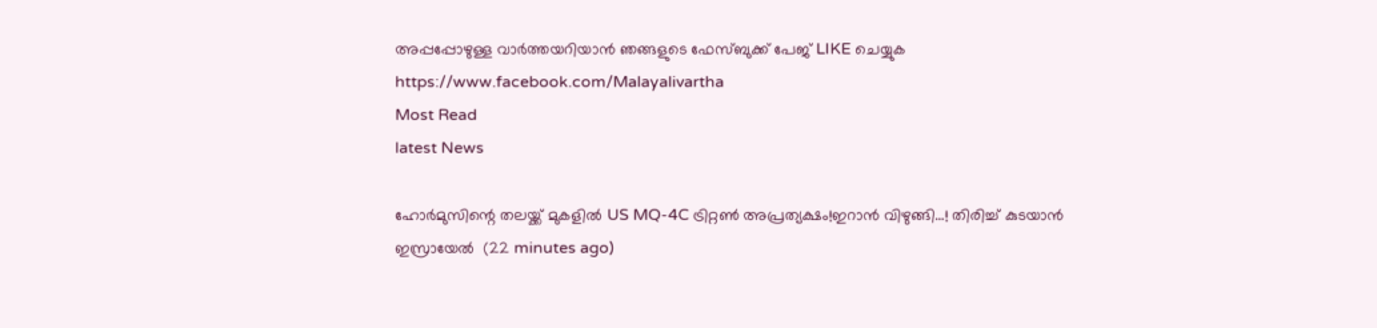അപ്പപ്പോഴുള്ള വാര്‍ത്തയറിയാന്‍ ഞങ്ങളുടെ ഫേസ്‌ബുക്ക്‌ പേജ് LIKE ചെയ്യുക
https://www.facebook.com/Malayalivartha
Most Read
latest News

ഹോര്‍മുസിന്റെ തലയ്ക്ക് മുകളിൽ US MQ-4C ട്രിറ്റണ്‍ അപ്രത്യക്ഷം!ഇറാന്‍ വിഴുങ്ങി...! തിരിച്ച് കുടയാൻ ഇസ്രായേൽ  (22 minutes ago)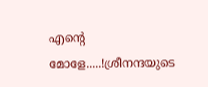എന്റെ മോളേ.....!ശ്രീനന്ദയുടെ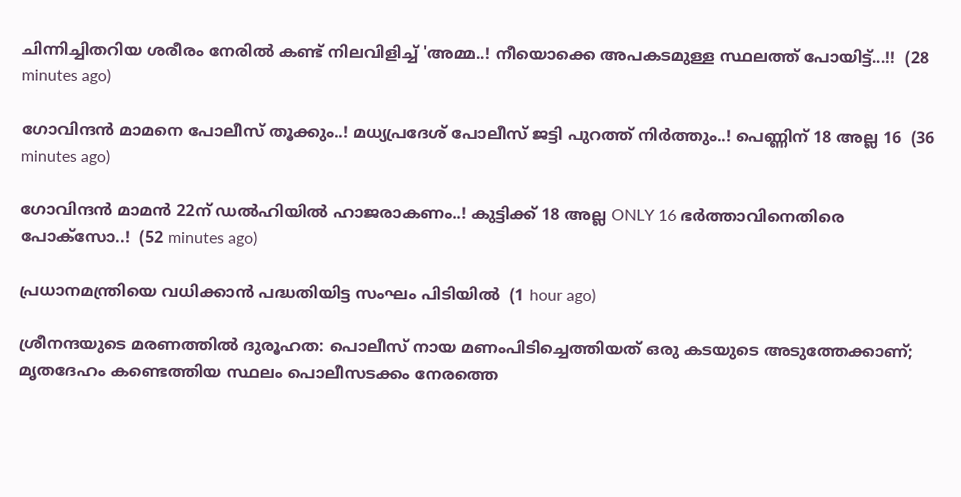ചിന്നിച്ചിതറിയ ശരീരം നേരിൽ കണ്ട് നിലവിളിച്ച് 'അമ്മ..! നീയൊക്കെ അപകടമുള്ള സ്ഥലത്ത് പോയിട്ട്...!!  (28 minutes ago)

ഗോവിന്ദൻ മാമനെ പോലീസ് തൂക്കും..! മധ്യപ്രദേശ് പോലീസ് ജട്ടി പുറത്ത് നിർത്തും..! പെണ്ണിന് 18 അല്ല 16  (36 minutes ago)

ഗോവിന്ദൻ മാമൻ 22ന് ഡല്‍ഹിയില്‍ ഹാജരാകണം..! കുട്ടിക്ക് 18 അല്ല ONLY 16 ഭർത്താവിനെതിരെ പോക്‌സോ..!  (52 minutes ago)

പ്രധാനമന്ത്രിയെ വധിക്കാന്‍ പദ്ധതിയിട്ട സംഘം പിടിയില്‍  (1 hour ago)

ശ്രീനന്ദയുടെ മരണത്തില്‍ ദുരൂഹത: പൊലീസ് നായ മണംപിടിച്ചെത്തിയത് ഒരു കടയുടെ അടുത്തേക്കാണ്; മൃതദേഹം കണ്ടെത്തിയ സ്ഥലം പൊലീസടക്കം നേരത്തെ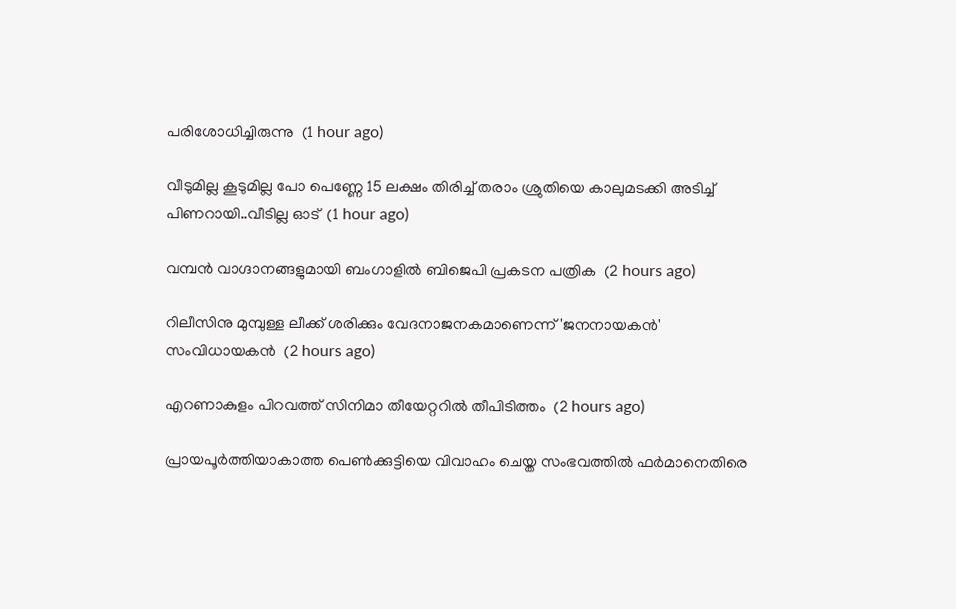പരിശോധിച്ചിരുന്നു  (1 hour ago)

വീടുമില്ല കൂടുമില്ല പോ പെണ്ണേ 15 ലക്ഷം തിരിച്ച് തരാം ശ്രുതിയെ കാലുമടക്കി അടിച്ച് പിണറായി..വീടില്ല ഓട്  (1 hour ago)

വമ്പന്‍ വാഗ്ദാനങ്ങളുമായി ബംഗാളില്‍ ബിജെപി പ്രകടന പത്രിക  (2 hours ago)

റിലീസിനു മുമ്പുള്ള ലീക്ക് ശരിക്കും വേദനാജനകമാണെന്ന് 'ജനനായകന്‍' സംവിധായകന്‍  (2 hours ago)

എറണാകുളം പിറവത്ത് സിനിമാ തീയേറ്ററില്‍ തീപിടിത്തം  (2 hours ago)

പ്രായപൂര്‍ത്തിയാകാത്ത പെണ്‍ക്കുട്ടിയെ വിവാഹം ചെയ്ത സംഭവത്തില്‍ ഫര്‍മാനെതിരെ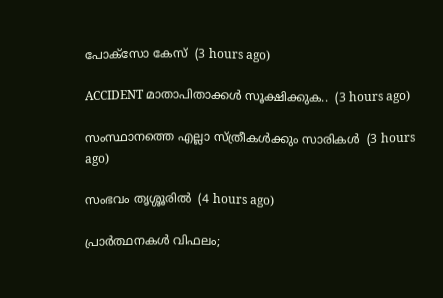പോക്‌സോ കേസ്  (3 hours ago)

ACCIDENT മാതാപിതാക്കൾ സൂക്ഷിക്കുക..  (3 hours ago)

സംസ്ഥാനത്തെ എല്ലാ സ്‌ത്രീകൾക്കും സാരികൾ  (3 hours ago)

സംഭവം തൃശ്ശൂരിൽ  (4 hours ago)

പ്രാര്‍ത്ഥനകള്‍ വിഫലം;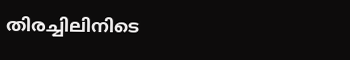തിരച്ചിലിനിടെ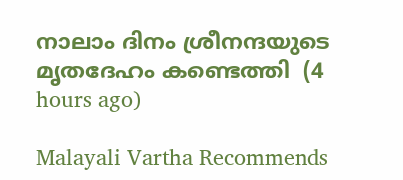നാലാം ദിനം ശ്രീനന്ദയുടെ മൃതദേഹം കണ്ടെത്തി  (4 hours ago)

Malayali Vartha Recommends